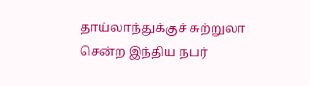தாய்லாந்துக்குச் சுற்றுலா சென்ற இந்திய நபர்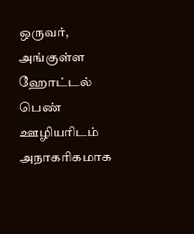ஒருவர், அங்குள்ள ஹோட்டல் பெண் ஊழியரிடம் அநாகரிகமாக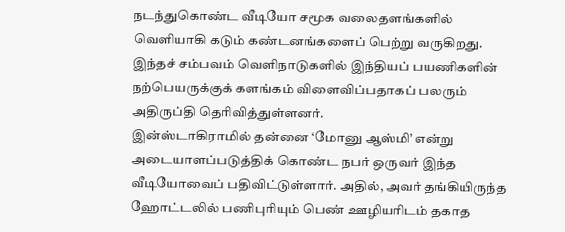நடந்துகொண்ட வீடியோ சமூக வலைதளங்களில் வெளியாகி கடும் கண்டனங்களைப் பெற்று வருகிறது. இந்தச் சம்பவம் வெளிநாடுகளில் இந்தியப் பயணிகளின் நற்பெயருக்குக் களங்கம் விளைவிப்பதாகப் பலரும் அதிருப்தி தெரிவித்துள்ளனர்.
இன்ஸ்டாகிராமில் தன்னை ‘மோனு ஆஸ்மி’ என்று அடையாளப்படுத்திக் கொண்ட நபர் ஒருவர் இந்த வீடியோவைப் பதிவிட்டுள்ளார். அதில், அவர் தங்கியிருந்த ஹோட்டலில் பணிபுரியும் பெண் ஊழியரிடம் தகாத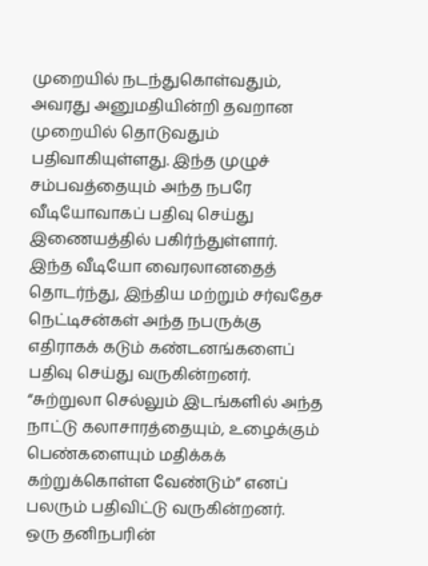முறையில் நடந்துகொள்வதும், அவரது அனுமதியின்றி தவறான முறையில் தொடுவதும் பதிவாகியுள்ளது. இந்த முழுச் சம்பவத்தையும் அந்த நபரே வீடியோவாகப் பதிவு செய்து இணையத்தில் பகிர்ந்துள்ளார்.
இந்த வீடியோ வைரலானதைத் தொடர்ந்து, இந்திய மற்றும் சர்வதேச நெட்டிசன்கள் அந்த நபருக்கு எதிராகக் கடும் கண்டனங்களைப் பதிவு செய்து வருகின்றனர். “சுற்றுலா செல்லும் இடங்களில் அந்த நாட்டு கலாசாரத்தையும், உழைக்கும் பெண்களையும் மதிக்கக் கற்றுக்கொள்ள வேண்டும்” எனப் பலரும் பதிவிட்டு வருகின்றனர். ஒரு தனிநபரின்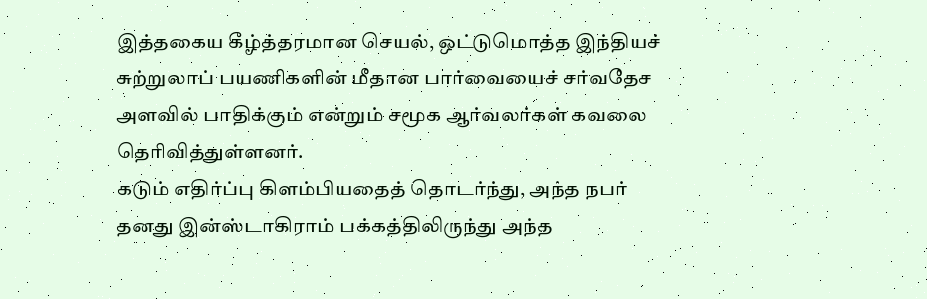இத்தகைய கீழ்த்தரமான செயல், ஒட்டுமொத்த இந்தியச் சுற்றுலாப் பயணிகளின் மீதான பார்வையைச் சர்வதேச அளவில் பாதிக்கும் என்றும் சமூக ஆர்வலர்கள் கவலை தெரிவித்துள்ளனர்.
கடும் எதிர்ப்பு கிளம்பியதைத் தொடர்ந்து, அந்த நபர் தனது இன்ஸ்டாகிராம் பக்கத்திலிருந்து அந்த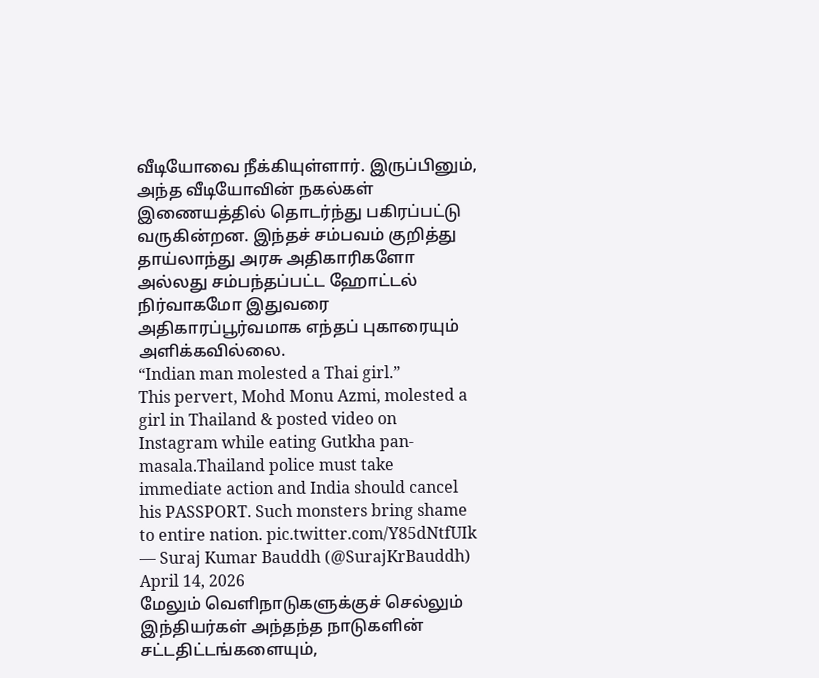வீடியோவை நீக்கியுள்ளார். இருப்பினும், அந்த வீடியோவின் நகல்கள் இணையத்தில் தொடர்ந்து பகிரப்பட்டு வருகின்றன. இந்தச் சம்பவம் குறித்து தாய்லாந்து அரசு அதிகாரிகளோ அல்லது சம்பந்தப்பட்ட ஹோட்டல் நிர்வாகமோ இதுவரை அதிகாரப்பூர்வமாக எந்தப் புகாரையும் அளிக்கவில்லை.
“Indian man molested a Thai girl.”
This pervert, Mohd Monu Azmi, molested a
girl in Thailand & posted video on Instagram while eating Gutkha pan-masala.Thailand police must take immediate action and India should cancel his PASSPORT. Such monsters bring shame to entire nation. pic.twitter.com/Y85dNtfUIk
— Suraj Kumar Bauddh (@SurajKrBauddh) April 14, 2026
மேலும் வெளிநாடுகளுக்குச் செல்லும் இந்தியர்கள் அந்தந்த நாடுகளின் சட்டதிட்டங்களையும்,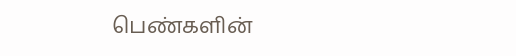பெண்களின்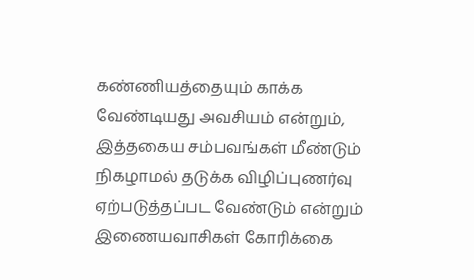கண்ணியத்தையும் காக்க வேண்டியது அவசியம் என்றும், இத்தகைய சம்பவங்கள் மீண்டும் நிகழாமல் தடுக்க விழிப்புணர்வு ஏற்படுத்தப்பட வேண்டும் என்றும் இணையவாசிகள் கோரிக்கை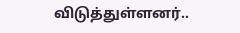விடுத்துள்ளனர்..